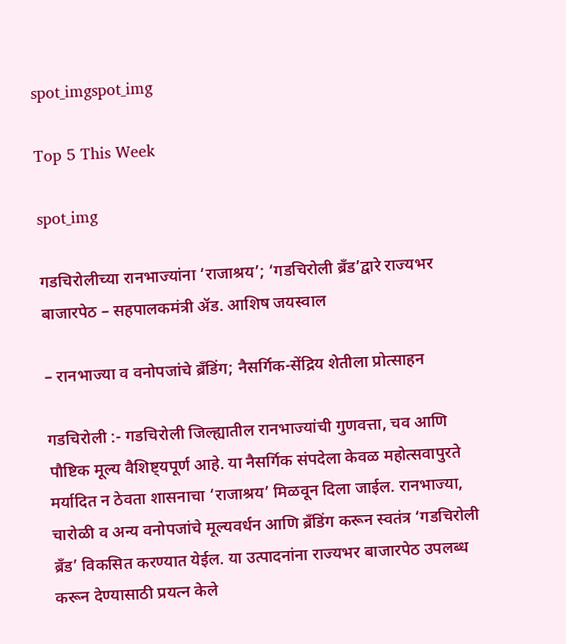spot_imgspot_img

Top 5 This Week

spot_img

गडचिरोलीच्या रानभाज्यांना ‘राजाश्रय’; ‘गडचिरोली ब्रँड’द्वारे राज्यभर बाजारपेठ – सहपालकमंत्री ॲड. आशिष जयस्वाल

– रानभाज्या व वनोपजांचे ब्रँडिंग; नैसर्गिक-सेंद्रिय शेतीला प्रोत्साहन

गडचिरोली :- गडचिरोली जिल्ह्यातील रानभाज्यांची गुणवत्ता, चव आणि पौष्टिक मूल्य वैशिष्ट्यपूर्ण आहे. या नैसर्गिक संपदेला केवळ महोत्सवापुरते मर्यादित न ठेवता शासनाचा ‘राजाश्रय’ मिळवून दिला जाईल. रानभाज्या, चारोळी व अन्य वनोपजांचे मूल्यवर्धन आणि ब्रँडिंग करून स्वतंत्र ‘गडचिरोली ब्रँड’ विकसित करण्यात येईल. या उत्पादनांना राज्यभर बाजारपेठ उपलब्ध करून देण्यासाठी प्रयत्न केले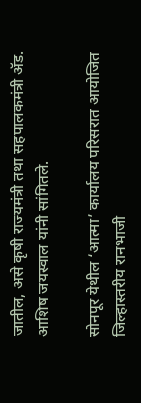जातील, असे कृषी राज्यमंत्री तथा सहपालकमंत्री ॲड. आशिष जयस्वाल यांनी सांगितले.

सोनपूर येथील ‘आत्मा’ कार्यालय परिसरात आयोजित जिल्हास्तरीय रानभाजी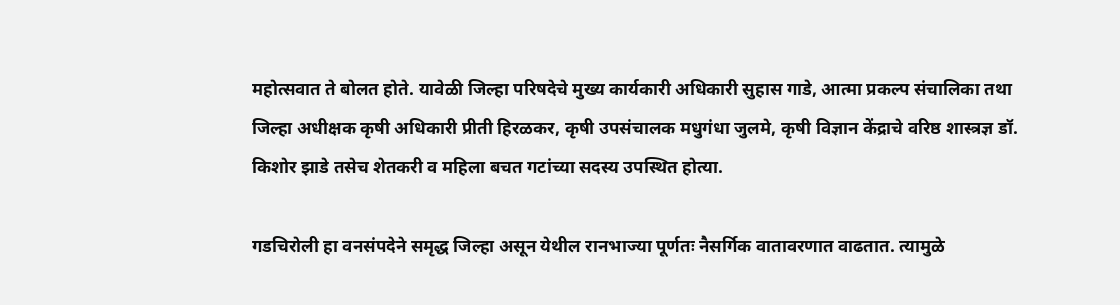महोत्सवात ते बोलत होते. यावेळी जिल्हा परिषदेचे मुख्य कार्यकारी अधिकारी सुहास गाडे, आत्मा प्रकल्प संचालिका तथा जिल्हा अधीक्षक कृषी अधिकारी प्रीती हिरळकर, कृषी उपसंचालक मधुगंधा जुलमे, कृषी विज्ञान केंद्राचे वरिष्ठ शास्त्रज्ञ डॉ. किशोर झाडे तसेच शेतकरी व महिला बचत गटांच्या सदस्य उपस्थित होत्या.

गडचिरोली हा वनसंपदेने समृद्ध जिल्हा असून येथील रानभाज्या पूर्णतः नैसर्गिक वातावरणात वाढतात. त्यामुळे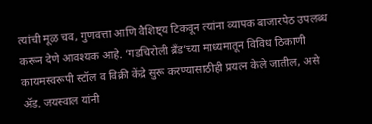त्यांची मूळ चव, गुणवत्ता आणि वैशिष्ट्य टिकवून त्यांना व्यापक बाजारपेठ उपलब्ध करून देणे आवश्यक आहे. ‘गडचिरोली ब्रँड’च्या माध्यमातून विविध ठिकाणी कायमस्वरूपी स्टॉल व विक्री केंद्रे सुरू करण्यासाठीही प्रयत्न केले जातील, असे ॲड. जयस्वाल यांनी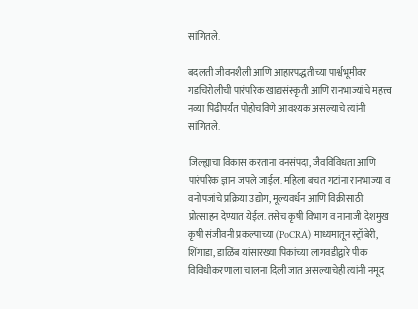सांगितले.

बदलती जीवनशैली आणि आहारपद्धतीच्या पार्श्वभूमीवर गडचिरोलीची पारंपरिक खाद्यसंस्कृती आणि रानभाज्यांचे महत्त्व नव्या पिढीपर्यंत पोहोचविणे आवश्यक असल्याचे त्यांनी सांगितले.

जिल्ह्याचा विकास करताना वनसंपदा, जैवविविधता आणि पारंपरिक ज्ञान जपले जाईल. महिला बचत गटांना रानभाज्या व वनोपजांचे प्रक्रिया उद्योग, मूल्यवर्धन आणि विक्रीसाठी प्रोत्साहन देण्यात येईल. तसेच कृषी विभाग व नानाजी देशमुख कृषी संजीवनी प्रकल्पाच्या (PoCRA) माध्यमातून स्ट्रॉबेरी, शिंगाडा, डाळिंब यांसारख्या पिकांच्या लागवडीद्वारे पीक विविधीकरणाला चालना दिली जात असल्याचेही त्यांनी नमूद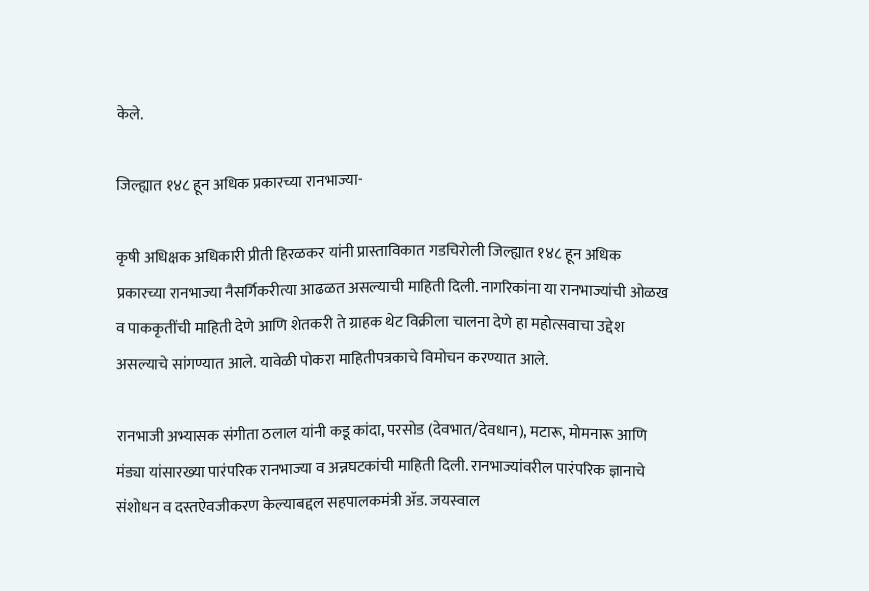केले.

जिल्ह्यात १४८ हून अधिक प्रकारच्या रानभाज्या-

कृषी अधिक्षक अधिकारी प्रीती हिरळकर यांनी प्रास्ताविकात गडचिरोली जिल्ह्यात १४८ हून अधिक प्रकारच्या रानभाज्या नैसर्गिकरीत्या आढळत असल्याची माहिती दिली. नागरिकांना या रानभाज्यांची ओळख व पाककृतींची माहिती देणे आणि शेतकरी ते ग्राहक थेट विक्रीला चालना देणे हा महोत्सवाचा उद्देश असल्याचे सांगण्यात आले. यावेळी पोकरा माहितीपत्रकाचे विमोचन करण्यात आले.

रानभाजी अभ्यासक संगीता ठलाल यांनी कडू कांदा, परसोड (देवभात/देवधान), मटारू, मोमनारू आणि मंड्या यांसारख्या पारंपरिक रानभाज्या व अन्नघटकांची माहिती दिली. रानभाज्यांवरील पारंपरिक ज्ञानाचे संशोधन व दस्तऐवजीकरण केल्याबद्दल सहपालकमंत्री ॲड. जयस्वाल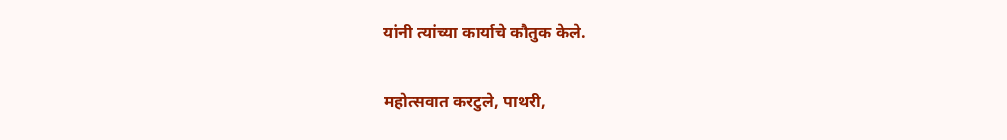यांनी त्यांच्या कार्याचे कौतुक केले.

महोत्सवात करटुले, पाथरी,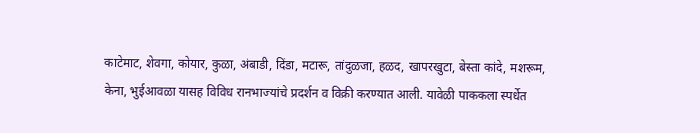काटेमाट, शेवगा, कोयार, कुळा, अंबाडी, दिंडा, मटारू, तांदुळजा, हळद, खापरखुटा, बेस्ता कांदे, मशरूम, केना, भुईआवळा यासह विविध रानभाज्यांचे प्रदर्शन व विक्री करण्यात आली. यावेळी पाककला स्पर्धेत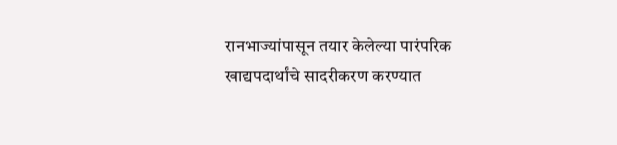रानभाज्यांपासून तयार केलेल्या पारंपरिक खाद्यपदार्थांचे सादरीकरण करण्यात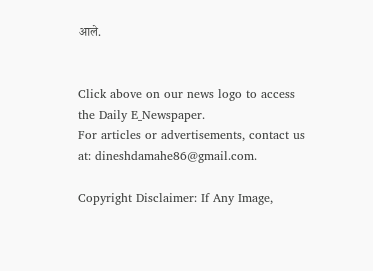आले.


Click above on our news logo to access the Daily E_Newspaper.
For articles or advertisements, contact us at: dineshdamahe86@gmail.com.

Copyright Disclaimer: If Any Image,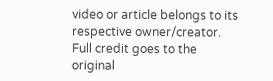video or article belongs to its respective owner/creator. Full credit goes to the original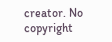creator. No copyright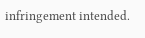infringement intended.